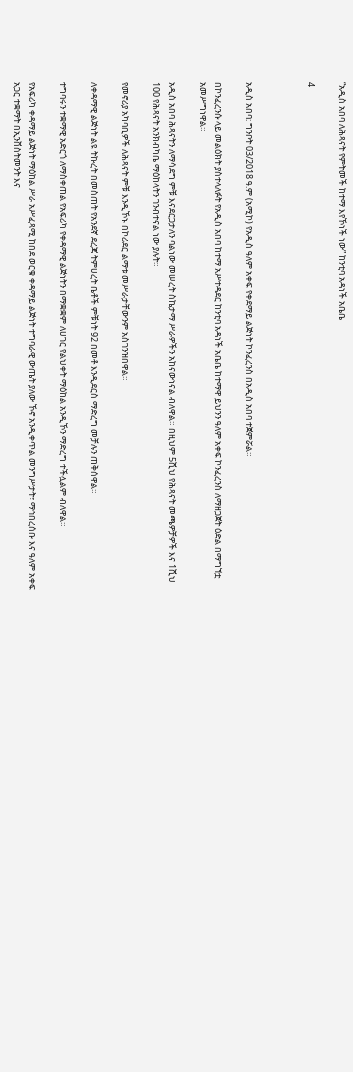“አዲስ አበባ ለሕጻናት የምትመች ከተማ እየኾነች ነው” ከንቲባ አዳነች አቤቤ

4



አዲስ አበባ: ግንቦት 03/2018 ዓ.ም (አሚኮ) የአዲስ ዓለም አቀፍ የቀደማይ ልጅነት ኮንፈረንስ በአዲስ አበባ ተጀምሯል።

በኮንፈረንሱ ላይ መልዕክት ያስተላለፉት የአዲስ አበባ ከተማ አሥተዳደር ከንቲባ አዳነች አቤቤ ከተማዋ ይህንን ዓለም አቀፍ ኮንፈረንስ ለማዘጋጀት ዕድል በማግኘቷ አመሥግነዋል።

አዲስ አበባ ሕጻናትን ለማሳደግ ምቹ እናደርጋታለን ባልነው መሠረት ስኬታማ ሥራዎችን አከናውነናል ብለዋል። በዚህም 5ሺህ የሕጻናት መጫዎቻዎች እና 1ሺህ 100 የሕጻናት አንክብካቤ ማዕከላትን ገንብተናል ነው ያሉት።

የመኖሪያ አካባቢዎች ለሕጻናት ምቹ እንዲኾኑ በኮሪደር ልማቱ መሥራታቸውንም አስገንዝበዋል።

ለቀዳማዊ ልጅነት ልዩ ትኩረት በመስጠት የአንደኛ ደረጃ ትምሀረት ቤቶች ምቹነት 92 በመቶ እንዲደርስ ማድረግ መቻሉን ጠቅሰዋል።

ተግባሩን ተቋማዊ አድርጎ ለማስቀጠል የአፍሪካ የቀዳማዊ ልጅነትን በማቋቋም ለሀገር የልህቀት ማዕከል አንዲኾን ማድረግ ተችሏልም ብለዋል።

የአፍሪካ ቀዳማይ ልጅነት ማዕከል ሥራ አሥፈጻሚ ከበደ ወርቁ ቀዳማይ ልጅነት ተግባራዊ ውጤት ያለው ኾኖ አንዲቀጥል መንግሥታት፣ ማኅበረሰቡ እና ዓለም አቀፍ አጋር ተቋማት በኢንቨስትመንት እና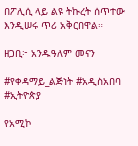በፖሊሲ ላይ ልዩ ትኩረት ሰጥተው እንዲሠሩ ጥሪ አቅርበዋል።

ዘጋቢ፦ አንዱዓለም መናን

#የቀዳማይ_ልጅነት #አዲስአበባ #ኢትዮጵያ

የአሚኮ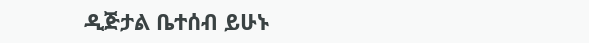ዲጅታል ቤተሰብ ይሁኑ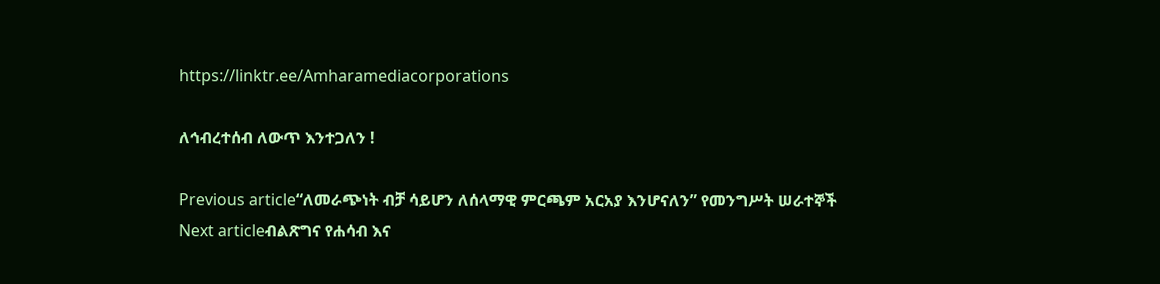https://linktr.ee/Amharamediacorporations

ለኅብረተሰብ ለውጥ እንተጋለን !

Previous article“ለመራጭነት ብቻ ሳይሆን ለሰላማዊ ምርጫም አርአያ እንሆናለን” የመንግሥት ሠራተኞች
Next articleብልጽግና የሐሳብ እና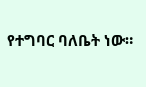የተግባር ባለቤት ነው።